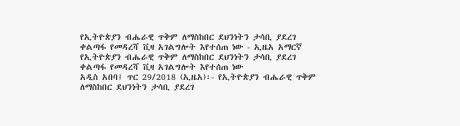የኢትዮጵያን ብሔራዊ ጥቅም ለማስከበር ደህንነትን ታሳቢ ያደረገ ቀልጣፋ የመዳረሻ ቪዛ አገልግሎት እየተሰጠ ነው - ኢዜአ አማርኛ
የኢትዮጵያን ብሔራዊ ጥቅም ለማስከበር ደህንነትን ታሳቢ ያደረገ ቀልጣፋ የመዳረሻ ቪዛ አገልግሎት እየተሰጠ ነው
አዲስ አበባ፤ ጥር 29/2018 (ኢዜአ)፡- የኢትዮጵያን ብሔራዊ ጥቅም ለማስከበር ደህንነትን ታሳቢ ያደረገ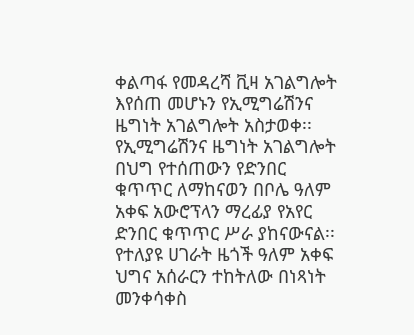ቀልጣፋ የመዳረሻ ቪዛ አገልግሎት እየሰጠ መሆኑን የኢሚግሬሽንና ዜግነት አገልግሎት አስታወቀ፡፡
የኢሚግሬሽንና ዜግነት አገልግሎት በህግ የተሰጠውን የድንበር ቁጥጥር ለማከናወን በቦሌ ዓለም አቀፍ አውሮፕላን ማረፊያ የአየር ድንበር ቁጥጥር ሥራ ያከናውናል፡፡
የተለያዩ ሀገራት ዜጎች ዓለም አቀፍ ህግና አሰራርን ተከትለው በነጻነት መንቀሳቀስ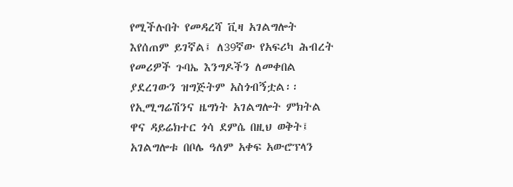የሚችሉበት የመዳረሻ ቪዛ አገልግሎት እየሰጠም ይገኛል፤ ለ39ኛው የአፍሪካ ሕብረት የመሪዎች ጉባኤ እንግዶችን ለመቀበል ያደረገውን ዝግጅትም አስጎብኝቷል፡፡
የኢሚግሬሽንና ዜግነት አገልግሎት ምክትል ዋና ዳይሬክተር ጎሳ ደምሴ በዚህ ወቅት፤ አገልግሎቱ በቦሌ ዓለም አቀፍ አውሮፕላን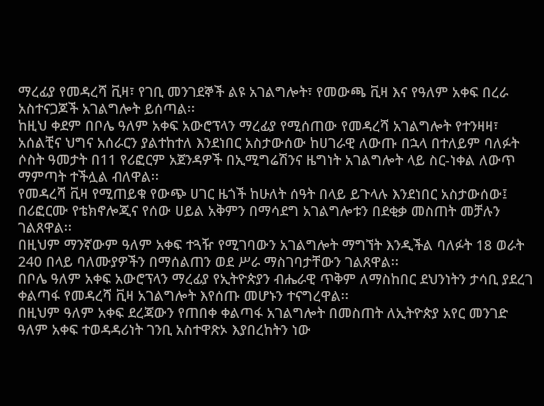ማረፊያ የመዳረሻ ቪዛ፣ የገቢ መንገደኞች ልዩ አገልግሎት፣ የመውጫ ቪዛ እና የዓለም አቀፍ በረራ አስተናጋጆች አገልግሎት ይሰጣል፡፡
ከዚህ ቀደም በቦሌ ዓለም አቀፍ አውሮፕላን ማረፊያ የሚሰጠው የመዳረሻ አገልግሎት የተንዛዛ፣ አሰልቺና ህግና አሰራርን ያልተከተለ እንደነበር አስታውሰው ከሀገራዊ ለውጡ በኋላ በተለይም ባለፉት ሶስት ዓመታት በ11 የሪፎርም አጀንዳዎች በኢሚግሬሽንና ዜግነት አገልግሎት ላይ ስር-ነቀል ለውጥ ማምጣት ተችሏል ብለዋል፡፡
የመዳረሻ ቪዛ የሚጠይቁ የውጭ ሀገር ዜጎች ከሁለት ሰዓት በላይ ይጉላሉ እንደነበር አስታውሰው፤ በሪፎርሙ የቴክኖሎጂና የሰው ሀይል አቅምን በማሳደግ አገልግሎቱን በደቂቃ መስጠት መቻሉን ገልጸዋል፡፡
በዚህም ማንኛውም ዓለም አቀፍ ተጓዥ የሚገባውን አገልግሎት ማግኘት እንዲችል ባለፉት 18 ወራት 240 በላይ ባለሙያዎችን በማሰልጠን ወደ ሥራ ማስገባታቸውን ገልጸዋል፡፡
በቦሌ ዓለም አቀፍ አውሮፕላን ማረፊያ የኢትዮጵያን ብሔራዊ ጥቅም ለማስከበር ደህንነትን ታሳቢ ያደረገ ቀልጣፋ የመዳረሻ ቪዛ አገልግሎት እየሰጡ መሆኑን ተናግረዋል፡፡
በዚህም ዓለም አቀፍ ደረጃውን የጠበቀ ቀልጣፋ አገልግሎት በመስጠት ለኢትዮጵያ አየር መንገድ ዓለም አቀፍ ተወዳዳሪነት ገንቢ አስተዋጽኦ እያበረከትን ነው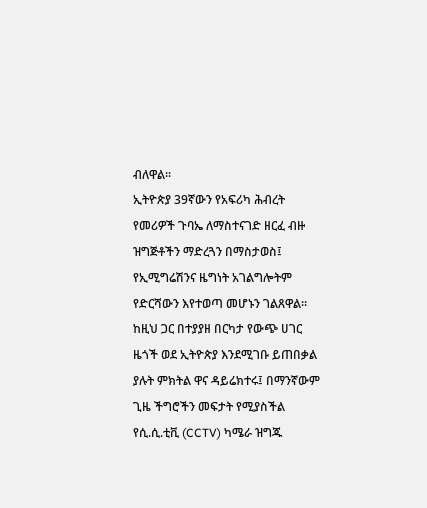ብለዋል፡፡
ኢትዮጵያ 39ኛውን የአፍሪካ ሕብረት የመሪዎች ጉባኤ ለማስተናገድ ዘርፈ ብዙ ዝግጅቶችን ማድረጓን በማስታወስ፤ የኢሚግሬሽንና ዜግነት አገልግሎትም የድርሻውን እየተወጣ መሆኑን ገልጸዋል፡፡
ከዚህ ጋር በተያያዘ በርካታ የውጭ ሀገር ዜጎች ወደ ኢትዮጵያ እንደሚገቡ ይጠበቃል ያሉት ምክትል ዋና ዳይሬክተሩ፤ በማንኛውም ጊዜ ችግሮችን መፍታት የሚያስችል የሲ.ሲ.ቲቪ (CCTV) ካሜራ ዝግጁ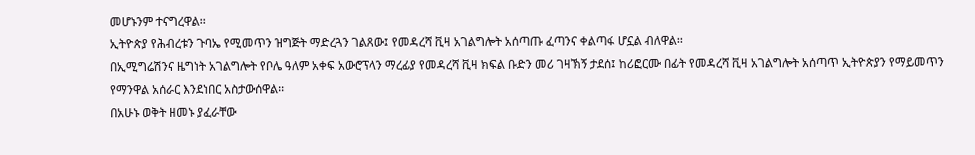መሆኑንም ተናግረዋል፡፡
ኢትዮጵያ የሕብረቱን ጉባኤ የሚመጥን ዝግጅት ማድረጓን ገልጸው፤ የመዳረሻ ቪዛ አገልግሎት አሰጣጡ ፈጣንና ቀልጣፋ ሆኗል ብለዋል፡፡
በኢሚግሬሽንና ዜግነት አገልግሎት የቦሌ ዓለም አቀፍ አውሮፕላን ማረፊያ የመዳረሻ ቪዛ ክፍል ቡድን መሪ ገዛኽኝ ታደሰ፤ ከሪፎርሙ በፊት የመዳረሻ ቪዛ አገልግሎት አሰጣጥ ኢትዮጵያን የማይመጥን የማንዋል አሰራር እንደነበር አስታውሰዋል፡፡
በአሁኑ ወቅት ዘመኑ ያፈራቸው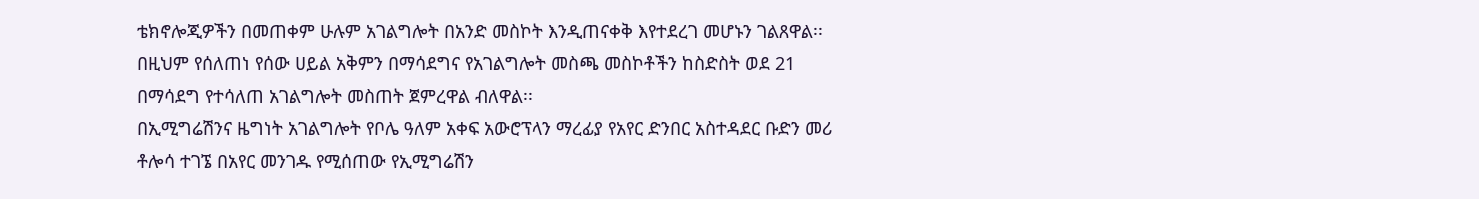ቴክኖሎጂዎችን በመጠቀም ሁሉም አገልግሎት በአንድ መስኮት እንዲጠናቀቅ እየተደረገ መሆኑን ገልጸዋል፡፡
በዚህም የሰለጠነ የሰው ሀይል አቅምን በማሳደግና የአገልግሎት መስጫ መስኮቶችን ከስድስት ወደ 21 በማሳደግ የተሳለጠ አገልግሎት መስጠት ጀምረዋል ብለዋል፡፡
በኢሚግሬሽንና ዜግነት አገልግሎት የቦሌ ዓለም አቀፍ አውሮፕላን ማረፊያ የአየር ድንበር አስተዳደር ቡድን መሪ ቶሎሳ ተገኜ በአየር መንገዱ የሚሰጠው የኢሚግሬሽን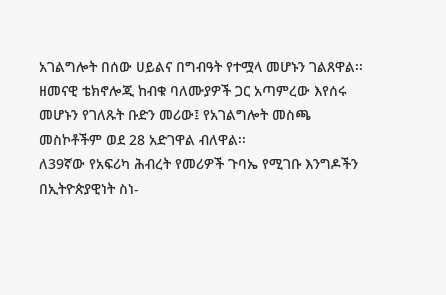አገልግሎት በሰው ሀይልና በግብዓት የተሟላ መሆኑን ገልጸዋል፡፡
ዘመናዊ ቴክኖሎጂ ከብቁ ባለሙያዎች ጋር አጣምረው እየሰሩ መሆኑን የገለጹት ቡድን መሪው፤ የአገልግሎት መስጫ መስኮቶችም ወደ 28 አድገዋል ብለዋል፡፡
ለ39ኛው የአፍሪካ ሕብረት የመሪዎች ጉባኤ የሚገቡ እንግዶችን በኢትዮጵያዊነት ስነ-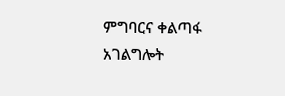ምግባርና ቀልጣፋ አገልግሎት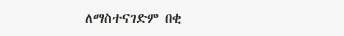ለማስተናገድም በቂ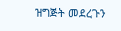ዝግጅት መደረጉን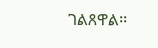ገልጸዋል፡፡